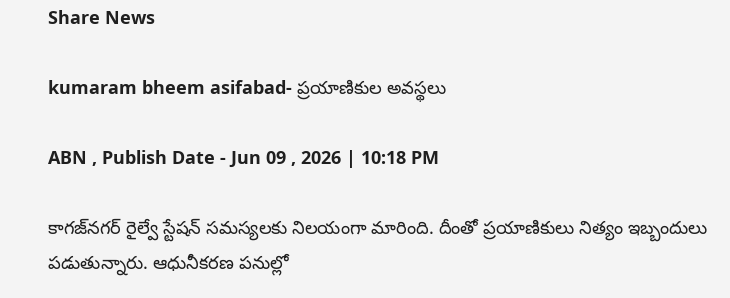Share News

kumaram bheem asifabad- ప్రయాణికుల అవస్థలు

ABN , Publish Date - Jun 09 , 2026 | 10:18 PM

కాగజ్‌నగర్‌ రైల్వే స్టేషన్‌ సమస్యలకు నిలయంగా మారింది. దీంతో ప్రయాణికులు నిత్యం ఇబ్బందులు పడుతున్నారు. ఆధునీకరణ పనుల్లో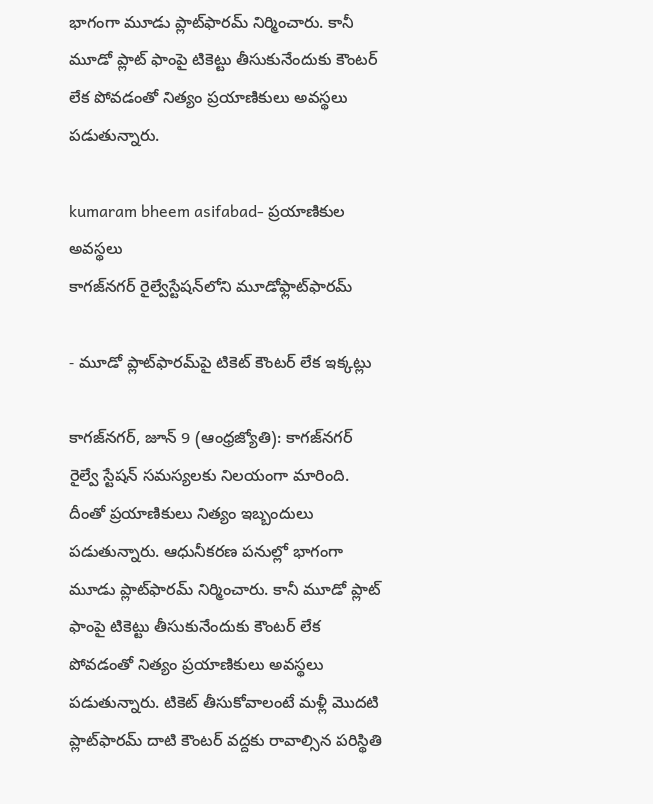భాగంగా మూడు ప్లాట్‌ఫారమ్‌ నిర్మించారు. కానీ మూడో ప్లాట్‌ ఫాంపై టికెట్టు తీసుకునేందుకు కౌంటర్‌ లేక పోవడంతో నిత్యం ప్రయాణికులు అవస్థలు పడుతున్నారు.

kumaram bheem asifabad- ప్రయాణికుల అవస్థలు
కాగజ్‌నగర్‌ రైల్వేస్టేషన్‌లోని మూడోఫ్లాట్‌ఫారమ్‌

- మూడో ప్లాట్‌ఫారమ్‌పై టికెట్‌ కౌంటర్‌ లేక ఇక్కట్లు

కాగజ్‌నగర్‌, జూన్‌ 9 (ఆంధ్రజ్యోతి): కాగజ్‌నగర్‌ రైల్వే స్టేషన్‌ సమస్యలకు నిలయంగా మారింది. దీంతో ప్రయాణికులు నిత్యం ఇబ్బందులు పడుతున్నారు. ఆధునీకరణ పనుల్లో భాగంగా మూడు ప్లాట్‌ఫారమ్‌ నిర్మించారు. కానీ మూడో ప్లాట్‌ ఫాంపై టికెట్టు తీసుకునేందుకు కౌంటర్‌ లేక పోవడంతో నిత్యం ప్రయాణికులు అవస్థలు పడుతున్నారు. టికెట్‌ తీసుకోవాలంటే మళ్లీ మొదటి ప్లాట్‌ఫారమ్‌ దాటి కౌంటర్‌ వద్దకు రావాల్సిన పరిస్థితి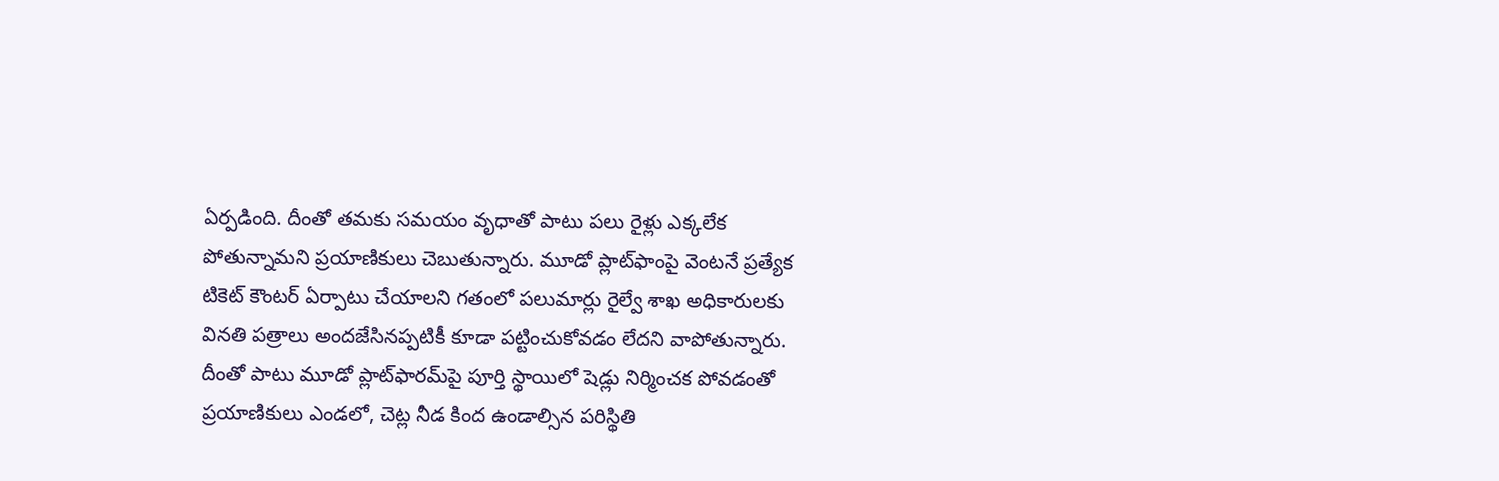ఏర్పడింది. దీంతో తమకు సమయం వృధాతో పాటు పలు రైళ్లు ఎక్కలేక పోతున్నామని ప్రయాణికులు చెబుతున్నారు. మూడో ప్లాట్‌ఫాంపై వెంటనే ప్రత్యేక టికెట్‌ కౌంటర్‌ ఏర్పాటు చేయాలని గతంలో పలుమార్లు రైల్వే శాఖ అధికారులకు వినతి పత్రాలు అందజేసినప్పటికీ కూడా పట్టించుకోవడం లేదని వాపోతున్నారు. దీంతో పాటు మూడో ప్లాట్‌ఫారమ్‌పై పూర్తి స్థాయిలో షెడ్లు నిర్మించక పోవడంతో ప్రయాణికులు ఎండలో, చెట్ల నీడ కింద ఉండాల్సిన పరిస్థితి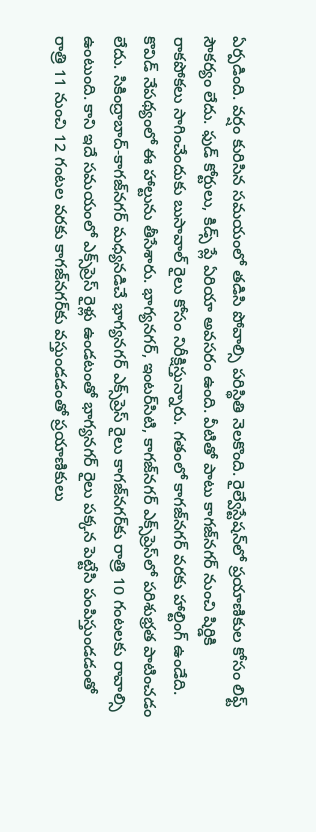ఏర్పడింది. వర్షం కురిసిన సమయంలో తడిసి పోవాల్సి పరిస్థితి నెలకొంది. రైల్వేస్టేషన్‌లో ప్రయాణికుల కోసం లిఫ్ట్‌ సౌకర్యం లేదు. ఫుడ్‌ కోర్టులు, కిడ్స్‌ ప్లే ఏరియా అవసరం ఉంది. వీటితో పాటు కాగజ్‌నగర్‌ నుంచి షిర్డికి రాకపోకలు సాగించేందుకు బుసావాల్‌ రైలు కోసం నిరీక్షిస్తున్నారు. గతంలో కాగజ్‌నగర్‌ వరకు హాల్టింగ్‌ ఉండేది. కొవిడ్‌ నేపథ్యంలో ఈ హాల్టును తీసేశారు. భాగ్యనగర్‌, ఇంటర్‌సిటి, కాగజ్‌నగర్‌ ఎక్స్‌ప్రెస్‌లో పరిశుభ్రత పాటించడం లేదు. సికింద్రాబాద్‌-కాగజ్‌నగర్‌ మధ్యనడిచే భాగ్యనగర్‌ ఎక్స్‌ప్రెస్‌ రైలు కాగజ్‌నగర్‌కు రాత్రి 10 గంటలకు రావాల్సి ఉంటుంది. కాని ఇదే సమయంలో ఎక్స్‌ప్రెస్‌ రైళ్లు ఉండటంతో భాగ్యనగర్‌ రైలు పక్కన పెట్టేసి పంపిస్తుండడంతో రాత్రి 11 నుంచి 12 గంటల వరకు కాగజ్‌నగర్‌కు వస్తుండడంతో ప్రయాణికులు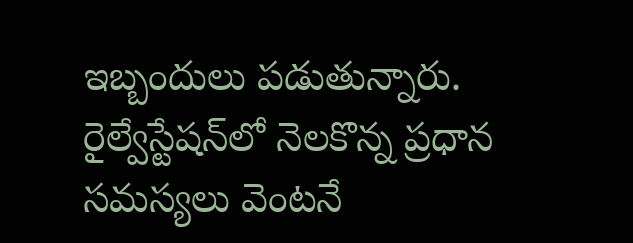ఇబ్బందులు పడుతున్నారు. రైల్వేస్టేషన్‌లో నెలకొన్న ప్రధాన సమస్యలు వెంటనే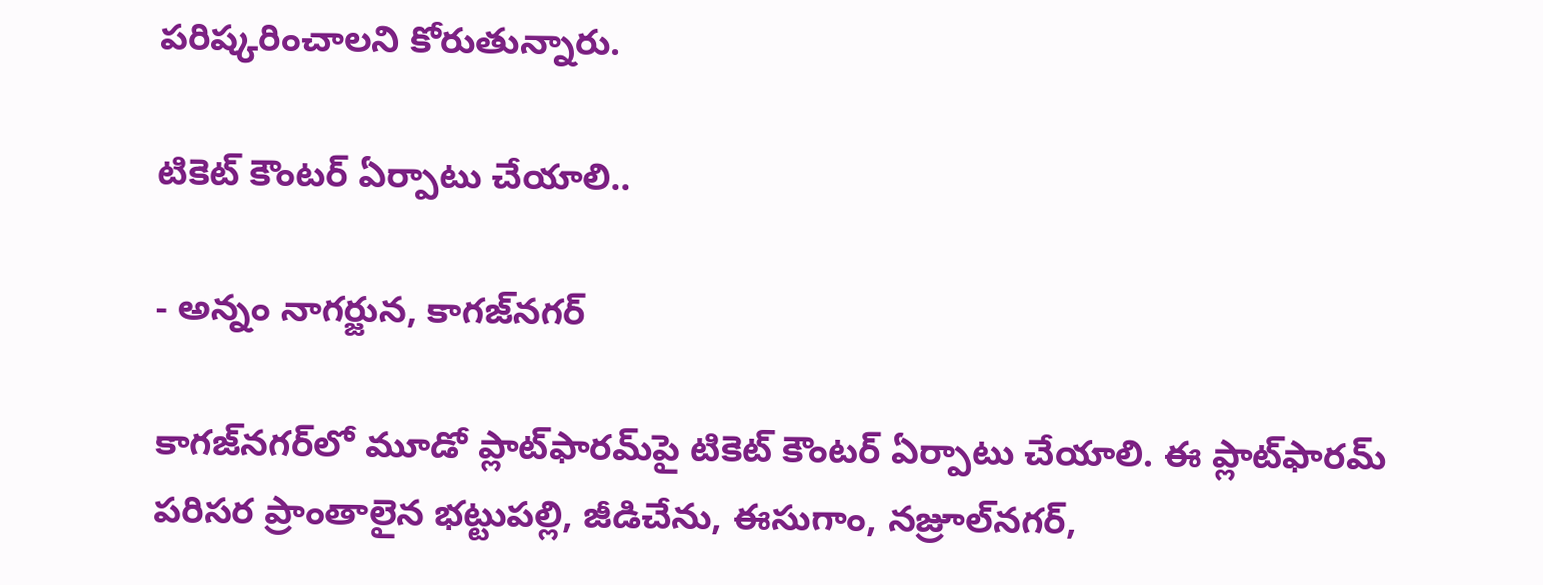పరిష్కరించాలని కోరుతున్నారు.

టికెట్‌ కౌంటర్‌ ఏర్పాటు చేయాలి..

- అన్నం నాగర్జున, కాగజ్‌నగర్‌

కాగజ్‌నగర్‌లో మూడో ప్లాట్‌ఫారమ్‌పై టికెట్‌ కౌంటర్‌ ఏర్పాటు చేయాలి. ఈ ప్లాట్‌ఫారమ్‌ పరిసర ప్రాంతాలైన భట్టుపల్లి, జీడిచేను, ఈసుగాం, నజ్రూల్‌నగర్‌,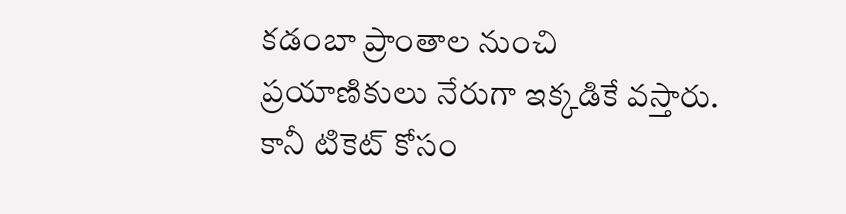కడంబా ప్రాంతాల నుంచి ప్రయాణికులు నేరుగా ఇక్కడికే వస్తారు. కానీ టికెట్‌ కోసం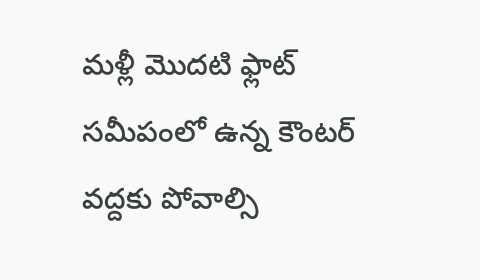మళ్లీ మొదటి ఫ్లాట్‌ సమీపంలో ఉన్న కౌంటర్‌ వద్దకు పోవాల్సి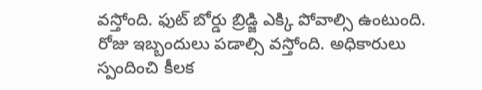వస్తోంది. ఫుట్‌ బోర్డు బ్రిడ్జి ఎక్కి పోవాల్సి ఉంటుంది. రోజు ఇబ్బందులు పడాల్సి వస్తోంది. అధికారులు స్పందించి కీలక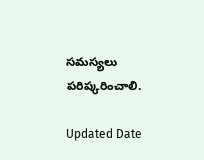సమస్యలు పరిష్కరించాలి.

Updated Date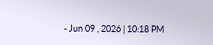- Jun 09 , 2026 | 10:18 PM